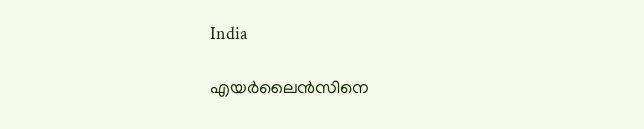India

എയര്‍ലൈന്‍സിനെ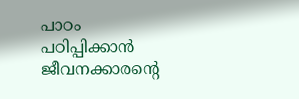പാഠം പഠിപ്പിക്കാന്‍ ജീവനക്കാരന്റെ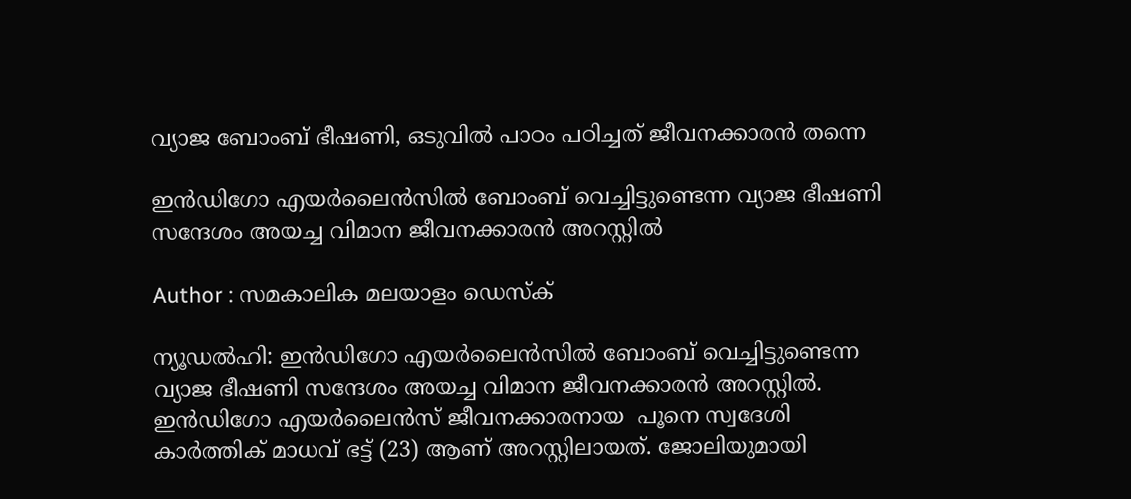വ്യാജ ബോംബ് ഭീഷണി, ഒടുവില്‍ പാഠം പഠിച്ചത് ജീവനക്കാരന്‍ തന്നെ

ഇന്‍ഡിഗോ എയര്‍ലൈന്‍സില്‍ ബോംബ് വെച്ചിട്ടുണ്ടെന്ന വ്യാജ ഭീഷണി സന്ദേശം അയച്ച വിമാന ജീവനക്കാരന്‍ അറസ്റ്റില്‍

Author : സമകാലിക മലയാളം ഡെസ്ക്

ന്യൂഡല്‍ഹി: ഇന്‍ഡിഗോ എയര്‍ലൈന്‍സില്‍ ബോംബ് വെച്ചിട്ടുണ്ടെന്ന വ്യാജ ഭീഷണി സന്ദേശം അയച്ച വിമാന ജീവനക്കാരന്‍ അറസ്റ്റില്‍. ഇന്‍ഡിഗോ എയര്‍ലൈന്‍സ് ജീവനക്കാരനായ  പൂനെ സ്വദേശി കാര്‍ത്തിക് മാധവ് ഭട്ട് (23) ആണ് അറസ്റ്റിലായത്. ജോലിയുമായി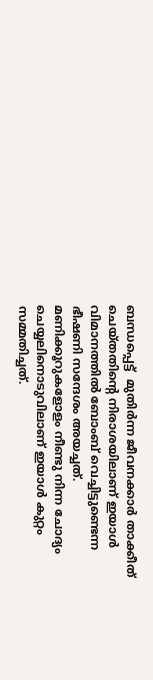ബന്ധപ്പെട്ട്  മുതിര്‍ന്ന ജീവനക്കാര്‍ താക്കീത് ചെയ്തതിന്റെ നിരാശയിലാണ് ഇയാള്‍ വിമാനത്തില്‍ ബോംബ് വെച്ചിട്ടുണ്ടെന്ന ഭീഷണി സന്ദേശം അയച്ചത്. മണിക്കൂറുകളോളം നീണ്ടു നിന്ന ചോദ്യം ചെയ്യലിനൊടുവിലാണ് ഇയാള്‍ കുറ്റം സമ്മതിച്ചത്.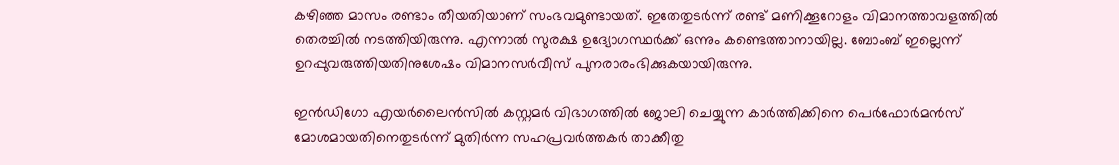കഴിഞ്ഞ മാസം രണ്ടാം തീയതിയാണ് സംഭവമുണ്ടായത്. ഇതേതുടര്‍ന്ന് രണ്ട് മണിക്കൂറോളം വിമാനത്താവളത്തില്‍ തെരച്ചില്‍ നടത്തിയിരുന്നു. എന്നാല്‍ സുരക്ഷ ഉദ്യോഗസ്ഥര്‍ക്ക് ഒന്നും കണ്ടെത്താനായില്ല. ബോംബ് ഇല്ലെന്ന് ഉറപ്പുവരുത്തിയതിനുശേഷം വിമാനസര്‍വീസ് പുനരാരംഭിക്കുകയായിരുന്നു.

ഇന്‍ഡിഗോ എയര്‍ലൈന്‍സില്‍ കസ്റ്റമര്‍ വിഭാഗത്തില്‍ ജോലി ചെയ്യുന്ന കാര്‍ത്തിക്കിനെ പെര്‍ഫോര്‍മന്‍സ് മോശമായതിനെതുടര്‍ന്ന് മുതിര്‍ന്ന സഹപ്രവര്‍ത്തകര്‍ താക്കീതു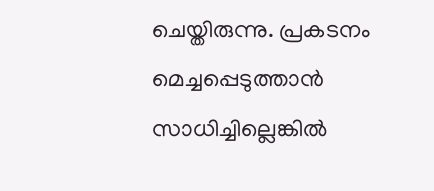ചെയ്തിരുന്നു. പ്രകടനം മെച്ചപ്പെടുത്താന്‍ സാധിച്ചില്ലെങ്കില്‍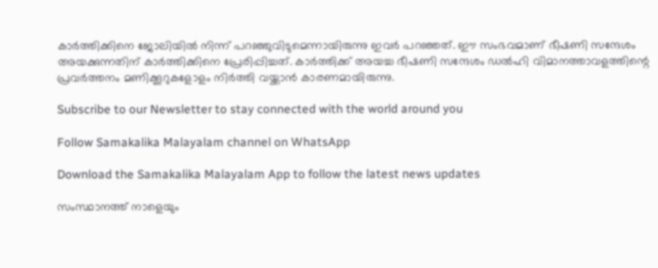കാര്‍ത്തിക്കിനെ ജോലിയില്‍ നിന്ന് പറഞ്ഞുവിടുമെന്നായിരുന്നു ഇവര്‍ പറഞ്ഞത്. ഈ സംഭവമാണ് ഭീഷണി സന്ദേശം അയക്കുന്നതിന് കാര്‍ത്തിക്കിനെ പ്രേരിപ്പിച്ചത്. കാര്‍ത്തിക്ക് അയച്ച ഭീഷണി സന്ദേശം ഡല്‍ഹി വിമാനത്താവളത്തിന്റെ പ്രവര്‍ത്തനം മണിക്കൂറുകളോളം നിര്‍ത്തി വയ്ക്കാന്‍ കാരണമായിരുന്നു.

Subscribe to our Newsletter to stay connected with the world around you

Follow Samakalika Malayalam channel on WhatsApp

Download the Samakalika Malayalam App to follow the latest news updates

സംസ്ഥാനത്ത് നാളെയും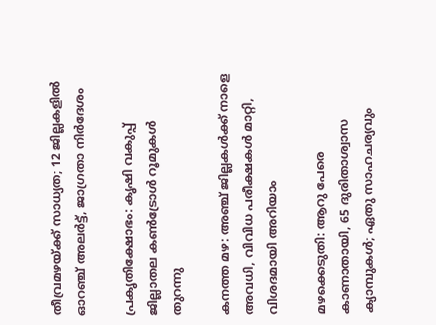തീവ്രമഴയ്ക്ക് സാധ്യത; 12 ജില്ലകളില്‍ ഓറഞ്ച് അലര്‍ട്ട്, ജാഗ്രതാ നിര്‍ദേശം

പ്രകൃതിക്ഷോഭം: കൃഷി വകുപ്പ് ജില്ലാതല കൺട്രോൾ റൂമുകൾ തുറന്നു

കനത്ത മഴ: അഞ്ച് ജില്ലകൾക്ക് നാളെ അവധി, വിവിധ പരീക്ഷകൾ മാറ്റി, വിശദമായി അറിയാം

മഴക്കെടുതി: ആറു പേരെ കാണാതായി, 65 ദുരിതാശ്വാസ ക്യാമ്പുകള്‍; ഏതു സാഹചര്യവും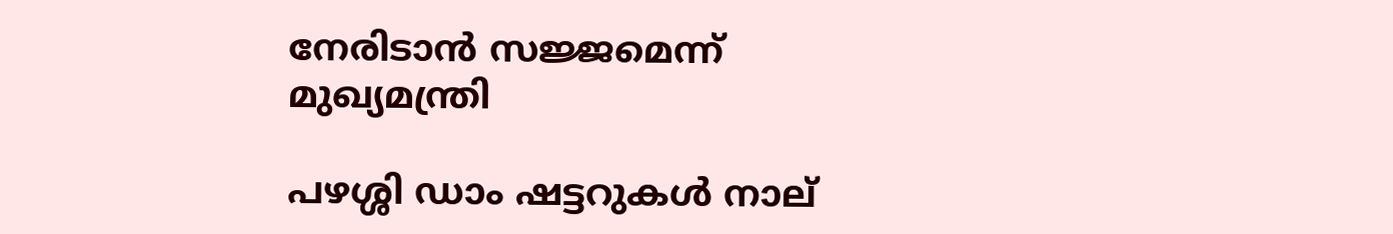നേരിടാൻ സജ്ജമെന്ന് മുഖ്യമന്ത്രി

പഴശ്ശി ഡാം ഷട്ടറുകള്‍ നാല്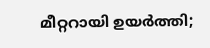മീറ്ററായി ഉയര്‍ത്തി;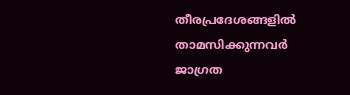തീരപ്രദേശങ്ങളില്‍ താമസിക്കുന്നവര്‍ ജാഗ്രത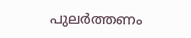പുലർത്തണം